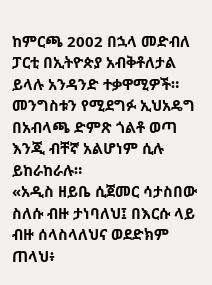ከምርጫ 2002 በኋላ መድብለ ፓርቲ በኢትዮጵያ አብቅቶለታል ይላሉ አንዳንድ ተቃዋሚዎች። መንግስቱን የሚደግፉ ኢህአዴግ በአብላጫ ድምጽ ጎልቶ ወጣ እንጂ ብቸኛ አልሆነም ሲሉ ይከራከራሉ።
«አዲስ ዘይቤ ሲጀመር ሳታስበው ስለሱ ብዙ ታነባለህ፤ በእርሱ ላይ ብዙ ሰላስላለህና ወደድክም ጠላህ፥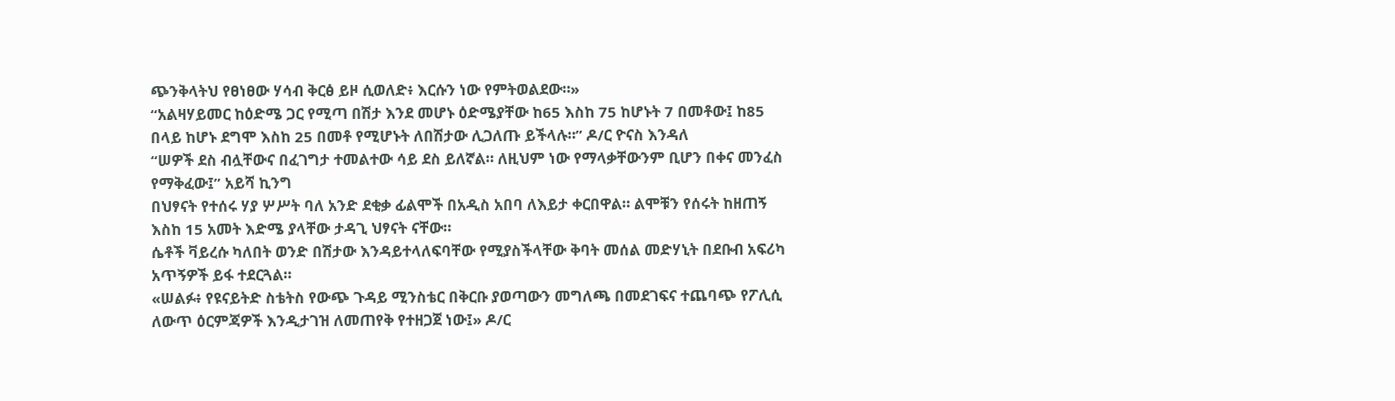ጭንቅላትህ የፀነፀው ሃሳብ ቅርፅ ይዞ ሲወለድ፥ እርሱን ነው የምትወልደው።»
“አልዛሃይመር ከዕድሜ ጋር የሚጣ በሽታ እንደ መሆኑ ዕድሜያቸው ከ65 እስከ 75 ከሆኑት 7 በመቶው፤ ከ85 በላይ ከሆኑ ደግሞ እስከ 25 በመቶ የሚሆኑት ለበሽታው ሊጋለጡ ይችላሉ።” ዶ/ር ዮናስ እንዳለ
“ሠዎች ደስ ብሏቸውና በፈገግታ ተመልተው ሳይ ደስ ይለኛል። ለዚህም ነው የማላቃቸውንም ቢሆን በቀና መንፈስ የማቅፈው፤” አይሻ ኪንግ
በህፃናት የተሰሩ ሃያ ሦሥት ባለ አንድ ደቂቃ ፊልሞች በአዲስ አበባ ለእይታ ቀርበዋል። ልሞቹን የሰሩት ከዘጠኝ እስከ 15 አመት እድሜ ያላቸው ታዳጊ ህፃናት ናቸው።
ሴቶች ቫይረሱ ካለበት ወንድ በሽታው እንዳይተላለፍባቸው የሚያስችላቸው ቅባት መሰል መድሃኒት በደቡብ አፍሪካ አጥኝዎች ይፋ ተደርጓል።
«ሠልፉ፥ የዩናይትድ ስቴትስ የውጭ ጉዳይ ሚንስቴር በቅርቡ ያወጣውን መግለጫ በመደገፍና ተጨባጭ የፖሊሲ ለውጥ ዕርምጃዎች እንዲታገዝ ለመጠየቅ የተዘጋጀ ነው፤» ዶ/ር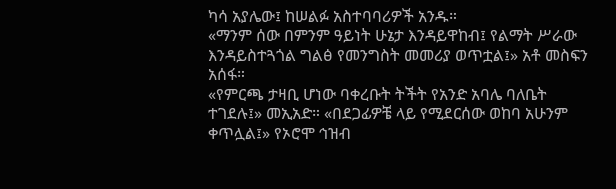ካሳ አያሌው፤ ከሠልፉ አስተባባሪዎች አንዱ።
«ማንም ሰው በምንም ዓይነት ሁኔታ እንዳይዋከብ፤ የልማት ሥራው እንዳይስተጓጎል ግልፅ የመንግስት መመሪያ ወጥቷል፤» አቶ መስፍን አሰፋ።
«የምርጫ ታዛቢ ሆነው ባቀረቡት ትችት የአንድ አባሌ ባለቤት ተገደሉ፤» መኢአድ። «በደጋፊዎቼ ላይ የሚደርሰው ወከባ አሁንም ቀጥሏል፤» የኦሮሞ ኅዝብ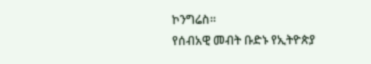ኮንግሬስ።
የሰብአዊ መብት ቡድኑ የኢትዮጵያ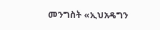መንግስት «ኢህአዴግን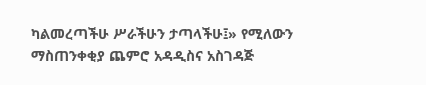ካልመረጣችሁ ሥራችሁን ታጣላችሁ፤» የሚለውን ማስጠንቀቂያ ጨምሮ አዳዲስና አስገዳጅ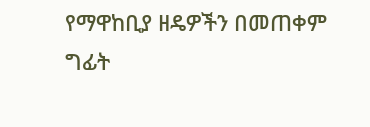የማዋከቢያ ዘዴዎችን በመጠቀም ግፊት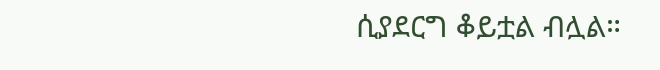ሲያደርግ ቆይቷል ብሏል።